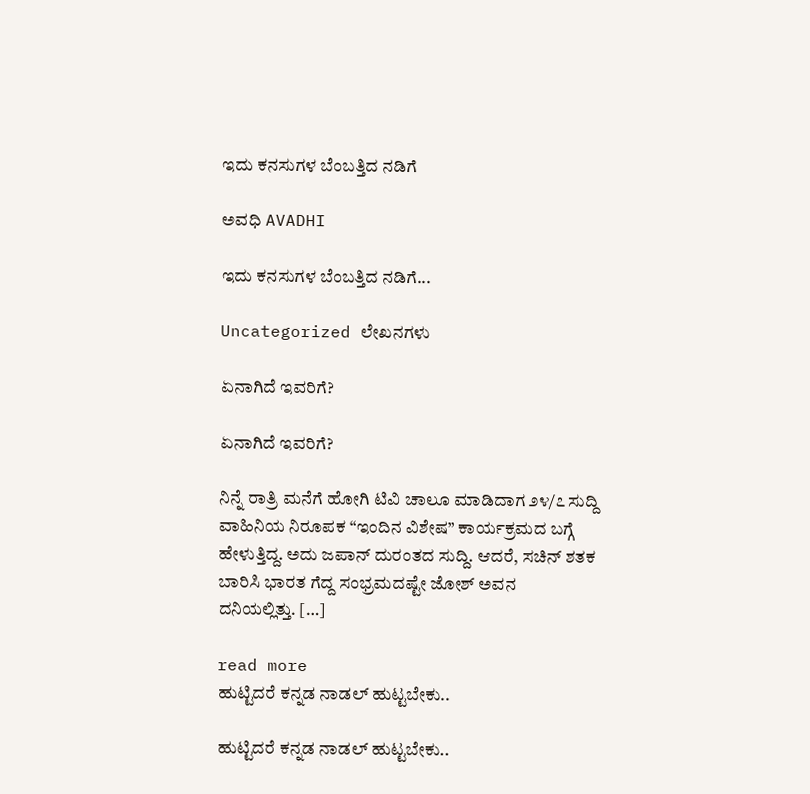ಇದು ಕನಸುಗಳ ಬೆಂಬತ್ತಿದ ನಡಿಗೆ‍

ಅವಧಿ AVADHI

ಇದು ಕನಸುಗಳ ಬೆಂಬತ್ತಿದ ನಡಿಗೆ...

Uncategorized ಲೇಖನಗಳು

ಏನಾಗಿದೆ ಇವರಿಗೆ?

ಏನಾಗಿದೆ ಇವರಿಗೆ?

ನಿನ್ನೆ ರಾತ್ರಿ ಮನೆಗೆ ಹೋಗಿ ಟಿವಿ ಚಾಲೂ ಮಾಡಿದಾಗ ೨೪/೭ ಸುದ್ದಿ ವಾಹಿನಿಯ ನಿರೂಪಕ “ಇಂದಿನ ವಿಶೇಷ” ಕಾರ್ಯಕ್ರಮದ ಬಗ್ಗೆ ಹೇಳುತ್ತಿದ್ದ. ಅದು ಜಪಾನ್ ದುರಂತದ ಸುದ್ದಿ. ಆದರೆ, ಸಚಿನ್ ಶತಕ ಬಾರಿಸಿ ಭಾರತ ಗೆದ್ದ ಸಂಭ್ರಮದಷ್ಟೇ ಜೋಶ್ ಅವನ ದನಿಯಲ್ಲಿತ್ತು. […]

read more
ಹುಟ್ಟಿದರೆ ಕನ್ನಡ ನಾಡಲ್ ಹುಟ್ಟಬೇಕು..

ಹುಟ್ಟಿದರೆ ಕನ್ನಡ ನಾಡಲ್ ಹುಟ್ಟಬೇಕು..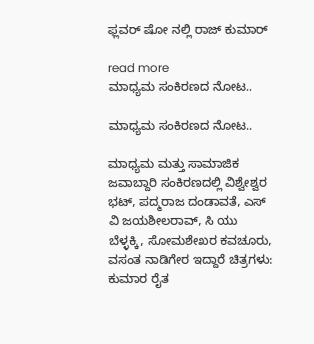ಫ್ಲವರ್ ಷೋ ನಲ್ಲಿ ರಾಜ್ ಕುಮಾರ್

read more
ಮಾಧ್ಯಮ ಸಂಕಿರಣದ ನೋಟ..

ಮಾಧ್ಯಮ ಸಂಕಿರಣದ ನೋಟ..

ಮಾಧ್ಯಮ ಮತ್ತು ಸಾಮಾಜಿಕ ಜವಾಬ್ದಾರಿ ಸಂಕಿರಣದಲ್ಲಿ ವಿಶ್ವೇಶ್ವರ ಭಟ್, ಪದ್ಮರಾಜ ದಂಡಾವತೆ, ಎಸ್  ವಿ ಜಯಶೀಲರಾವ್, ಸಿ ಯು ಬೆಳ್ಳಕ್ಕಿ, ಸೋಮಶೇಖರ ಕವಚೂರು, ವಸಂತ ನಾಡಿಗೇರ ಇದ್ದಾರೆ ಚಿತ್ರಗಳು: ಕುಮಾರ ರೈತ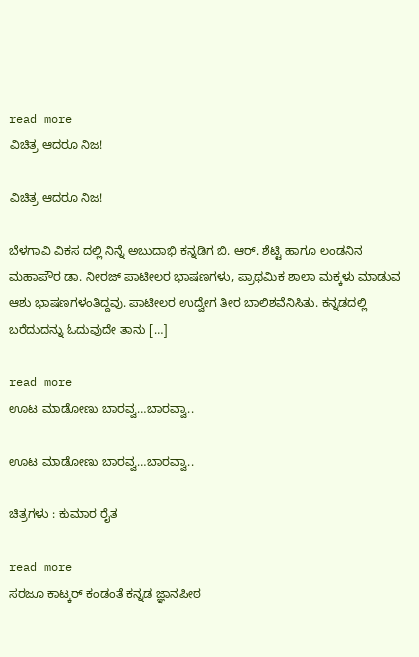read more
ವಿಚಿತ್ರ ಆದರೂ ನಿಜ!

ವಿಚಿತ್ರ ಆದರೂ ನಿಜ!

ಬೆಳಗಾವಿ ವಿಕಸ ದಲ್ಲಿ ನಿನ್ನೆ ಅಬುದಾಭಿ ಕನ್ನಡಿಗ ಬಿ. ಆರ್. ಶೆಟ್ಟಿ ಹಾಗೂ ಲಂಡನಿನ ಮಹಾಪೌರ ಡಾ. ನೀರಜ್ ಪಾಟೀಲರ ಭಾಷಣಗಳು, ಪ್ರಾಥಮಿಕ ಶಾಲಾ ಮಕ್ಕಳು ಮಾಡುವ ಆಶು ಭಾಷಣಗಳಂತಿದ್ದವು. ಪಾಟೀಲರ ಉದ್ವೇಗ ತೀರ ಬಾಲಿಶವೆನಿಸಿತು. ಕನ್ನಡದಲ್ಲಿ ಬರೆದುದನ್ನು ಓದುವುದೇ ತಾನು […]

read more
ಊಟ ಮಾಡೋಣು ಬಾರವ್ವ…ಬಾರವ್ವಾ..

ಊಟ ಮಾಡೋಣು ಬಾರವ್ವ…ಬಾರವ್ವಾ..

ಚಿತ್ರಗಳು : ಕುಮಾರ ರೈತ

read more
ಸರಜೂ ಕಾಟ್ಕರ್ ಕಂಡಂತೆ ಕನ್ನಡ ಜ್ಞಾನಪೀಠ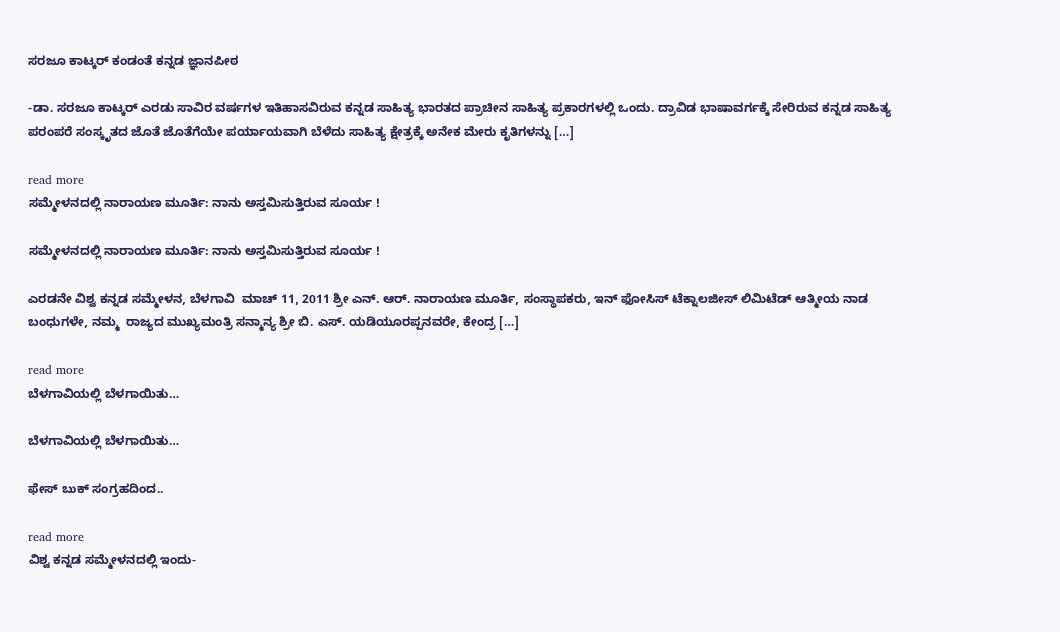ಸರಜೂ ಕಾಟ್ಕರ್ ಕಂಡಂತೆ ಕನ್ನಡ ಜ್ಞಾನಪೀಠ

-ಡಾ. ಸರಜೂ ಕಾಟ್ಕರ್ ಎರಡು ಸಾವಿರ ವರ್ಷಗಳ ಇತಿಹಾಸವಿರುವ ಕನ್ನಡ ಸಾಹಿತ್ಯ ಭಾರತದ ಪ್ರಾಚೀನ ಸಾಹಿತ್ಯ ಪ್ರಕಾರಗಳಲ್ಲಿ ಒಂದು. ದ್ರಾವಿಡ ಭಾಷಾವರ್ಗಕ್ಕೆ ಸೇರಿರುವ ಕನ್ನಡ ಸಾಹಿತ್ಯ ಪರಂಪರೆ ಸಂಸ್ಕೃತದ ಜೊತೆ ಜೊತೆಗೆಯೇ ಪರ್ಯಾಯವಾಗಿ ಬೆಳೆದು ಸಾಹಿತ್ಯ ಕ್ಷೇತ್ರಕ್ಕೆ ಅನೇಕ ಮೇರು ಕೃತಿಗಳನ್ನು […]

read more
ಸಮ್ಮೇಳನದಲ್ಲಿ ನಾರಾಯಣ ಮೂರ್ತಿ: ನಾನು ಅಸ್ತಮಿಸುತ್ತಿರುವ ಸೂರ್ಯ !

ಸಮ್ಮೇಳನದಲ್ಲಿ ನಾರಾಯಣ ಮೂರ್ತಿ: ನಾನು ಅಸ್ತಮಿಸುತ್ತಿರುವ ಸೂರ್ಯ !

ಎರಡನೇ ವಿಶ್ವ ಕನ್ನಡ ಸಮ್ಮೇಳನ, ಬೆಳಗಾವಿ  ಮಾಚ್ 11, 2011 ಶ್ರೀ ಎನ್. ಆರ್. ನಾರಾಯಣ ಮೂರ್ತಿ, ಸಂಸ್ಥಾಪಕರು, ಇನ್ ಫೋಸಿಸ್ ಟೆಕ್ನಾಲಜೀಸ್ ಲಿಮಿಟೆಡ್ ಆತ್ಮೀಯ ನಾಡ ಬಂಧುಗಳೇ, ನಮ್ಮ  ರಾಜ್ಯದ ಮುಖ್ಯಮಂತ್ರಿ ಸನ್ಮಾನ್ಯ ಶ್ರೀ ಬಿ. ಎಸ್. ಯಡಿಯೂರಪ್ಪನವರೇ, ಕೇಂದ್ರ […]

read more
ಬೆಳಗಾವಿಯಲ್ಲಿ ಬೆಳಗಾಯಿತು…

ಬೆಳಗಾವಿಯಲ್ಲಿ ಬೆಳಗಾಯಿತು…

ಫೇಸ್ ಬುಕ್ ಸಂಗ್ರಹದಿಂದ..

read more
ವಿಶ್ವ ಕನ್ನಡ ಸಮ್ಮೇಳನದಲ್ಲಿ ಇಂದು-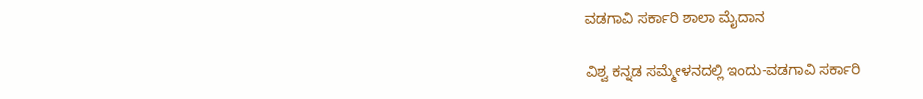ವಡಗಾವಿ ಸರ್ಕಾರಿ ಶಾಲಾ ಮೈದಾನ

ವಿಶ್ವ ಕನ್ನಡ ಸಮ್ಮೇಳನದಲ್ಲಿ ಇಂದು-ವಡಗಾವಿ ಸರ್ಕಾರಿ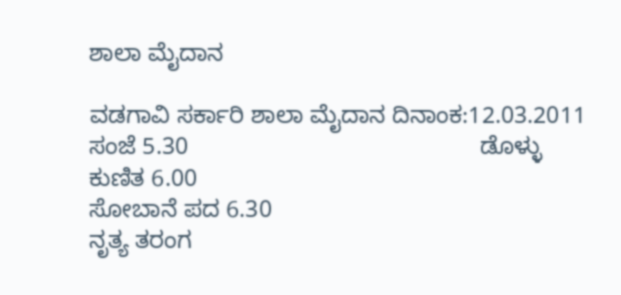ಶಾಲಾ ಮೈದಾನ

ವಡಗಾವಿ ಸರ್ಕಾರಿ ಶಾಲಾ ಮೈದಾನ ದಿನಾಂಕ:12.03.2011 ಸಂಜೆ 5.30                                            ಡೊಳ್ಳು ಕುಣಿತ 6.00                                                       ಸೋಬಾನೆ ಪದ 6.30                                                       ನೃತ್ಯ ತರಂಗ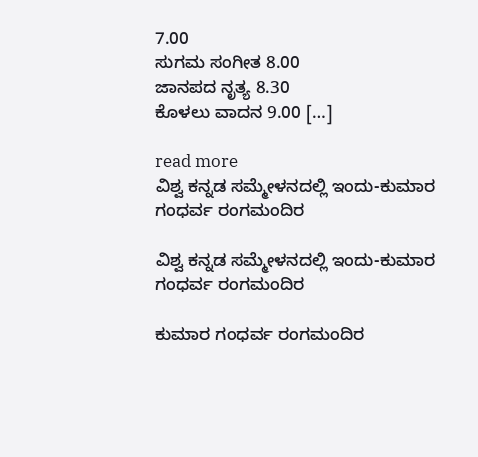7.00                                                       ಸುಗಮ ಸಂಗೀತ 8.00                                                       ಜಾನಪದ ನೃತ್ಯ 8.30                                                       ಕೊಳಲು ವಾದನ 9.00 […]

read more
ವಿಶ್ವ ಕನ್ನಡ ಸಮ್ಮೇಳನದಲ್ಲಿ ಇಂದು-ಕುಮಾರ ಗಂಧರ್ವ ರಂಗಮಂದಿರ

ವಿಶ್ವ ಕನ್ನಡ ಸಮ್ಮೇಳನದಲ್ಲಿ ಇಂದು-ಕುಮಾರ ಗಂಧರ್ವ ರಂಗಮಂದಿರ

ಕುಮಾರ ಗಂಧರ್ವ ರಂಗಮಂದಿರ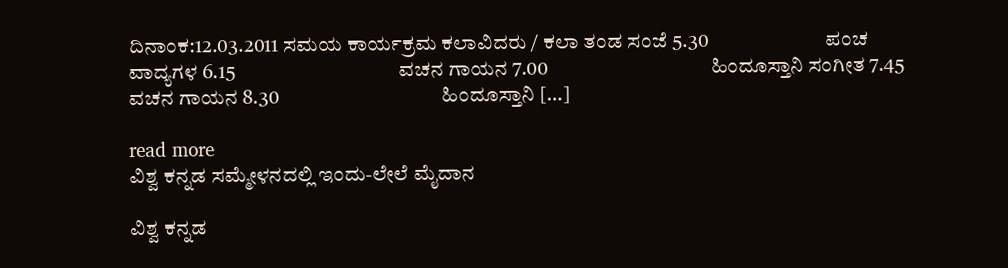ದಿನಾಂಕ:12.03.2011 ಸಮಯ ಕಾರ್ಯಕ್ರಮ ಕಲಾವಿದರು / ಕಲಾ ತಂಡ ಸಂಜೆ 5.30                            ಪಂಚ ವಾದ್ಯಗಳ 6.15                                       ವಚನ ಗಾಯನ 7.00                                       ಹಿಂದೂಸ್ತಾನಿ ಸಂಗೀತ 7.45                                       ವಚನ ಗಾಯನ 8.30                                       ಹಿಂದೂಸ್ತಾನಿ […]

read more
ವಿಶ್ವ ಕನ್ನಡ ಸಮ್ಮೇಳನದಲ್ಲಿ ಇಂದು-ಲೇಲೆ ಮೈದಾನ

ವಿಶ್ವ ಕನ್ನಡ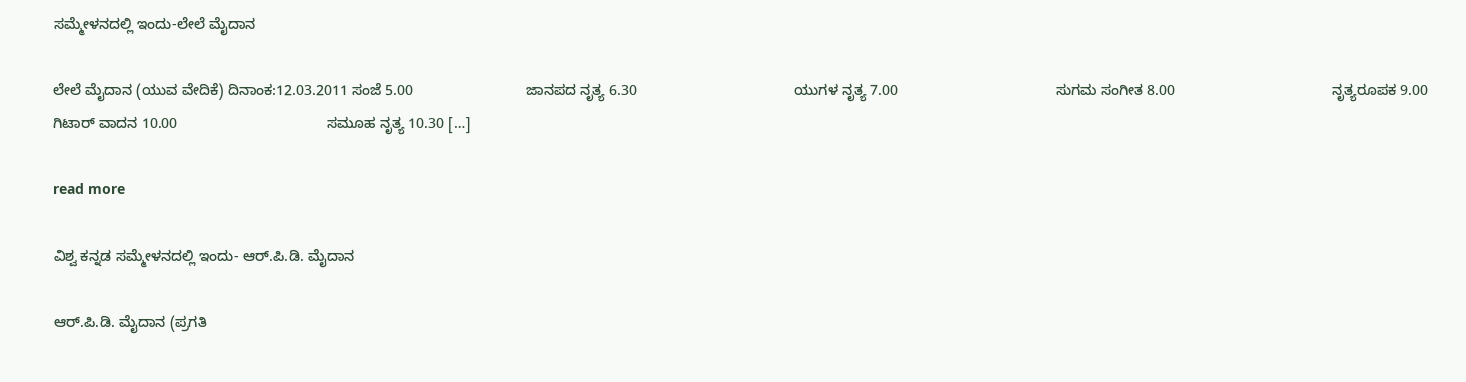ಸಮ್ಮೇಳನದಲ್ಲಿ ಇಂದು-ಲೇಲೆ ಮೈದಾನ

ಲೇಲೆ ಮೈದಾನ (ಯುವ ವೇದಿಕೆ) ದಿನಾಂಕ:12.03.2011 ಸಂಜೆ 5.00                            ಜಾನಪದ ನೃತ್ಯ 6.30                                       ಯುಗಳ ನೃತ್ಯ 7.00                                       ಸುಗಮ ಸಂಗೀತ 8.00                                       ನೃತ್ಯರೂಪಕ 9.00                                       ಗಿಟಾರ್ ವಾದನ 10.00                                     ಸಮೂಹ ನೃತ್ಯ 10.30 […]

read more

ವಿಶ್ವ ಕನ್ನಡ ಸಮ್ಮೇಳನದಲ್ಲಿ ಇಂದು- ಆರ್.ಪಿ.ಡಿ. ಮೈದಾನ

ಆರ್.ಪಿ.ಡಿ. ಮೈದಾನ (ಪ್ರಗತಿ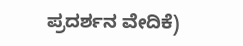ಪ್ರದರ್ಶನ ವೇದಿಕೆ)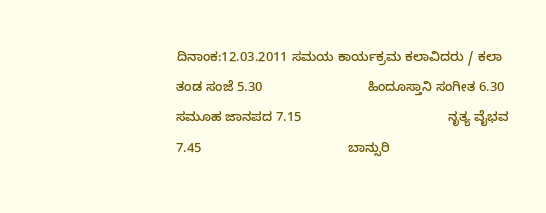ದಿನಾಂಕ:12.03.2011 ಸಮಯ ಕಾರ್ಯಕ್ರಮ ಕಲಾವಿದರು / ಕಲಾ ತಂಡ ಸಂಜೆ 5.30                            ಹಿಂದೂಸ್ತಾನಿ ಸಂಗೀತ 6.30                                       ಸಮೂಹ ಜಾನಪದ 7.15                                       ನೃತ್ಯ ವೈಭವ 7.45                                       ಬಾನ್ಸುರಿ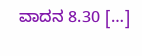ವಾದನ 8.30 […]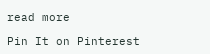read more

Pin It on Pinterest